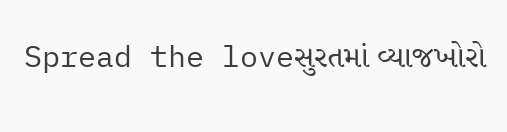Spread the loveસુરતમાં વ્યાજખોરો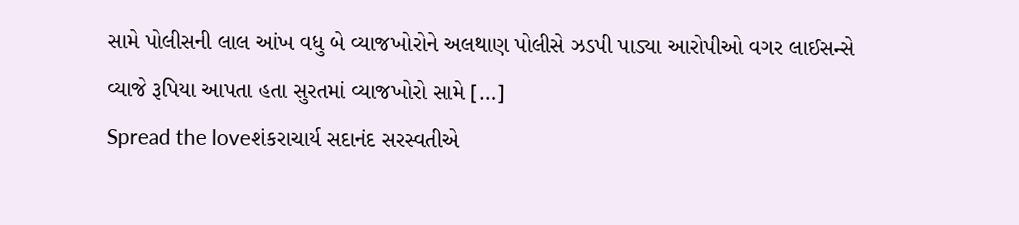સામે પોલીસની લાલ આંખ વધુ બે વ્યાજખોરોને અલથાણ પોલીસે ઝડપી પાડ્યા આરોપીઓ વગર લાઈસન્સે વ્યાજે રૂપિયા આપતા હતા સુરતમાં વ્યાજખોરો સામે […]
Spread the loveશંકરાચાર્ય સદાનંદ સરસ્વતીએ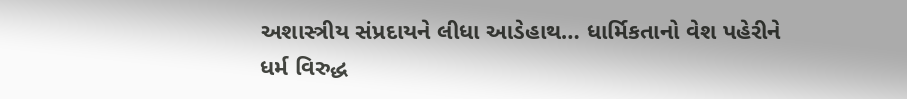અશાસ્ત્રીય સંપ્રદાયને લીધા આડેહાથ… ધાર્મિકતાનો વેશ પહેરીને ધર્મ વિરુદ્ધ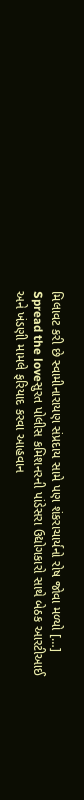મિલાવટ કરી છે સ્વામીનારાયણ સંપ્રદાય સામે પણ શંકરાચાર્યનો રોષ જોવા મળ્યો […]
Spread the loveસુરત પોલીસ કમિશનરની પાંડેસરા ઉદ્યોગકારો સાથે બેઠક આરટીઆઈ અને ખંડણી મામલે ફરિયાદ કરવા આહવાન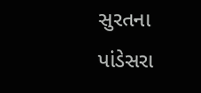સુરતના પાંડેસરા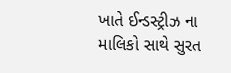ખાતે ઈન્ડસ્ટ્રીઝ ના માલિકો સાથે સુરત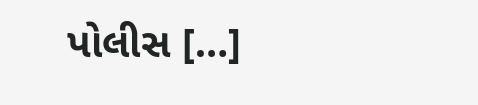પોલીસ […]